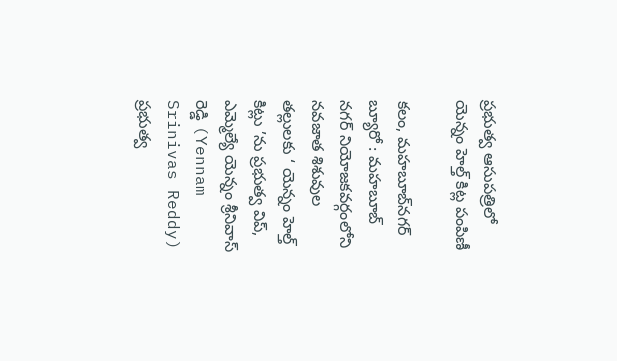ప్రభుత్వ ఆసుపత్రిలో యెన్నం హెల్త్ కిట్ల పంపిణీ

కలం, మ‌హ‌బూబ్‌న‌గ‌ర్‌ బ్యూరో : మహబూబ్ నగర్ నియోజకవర్గంలోని నవజాత శిశువుల తల్లులకు ‘ యెన్నం హెల్త్ కిట్లు ’ను ప్రభుత్వ విప్, ఎమ్మెల్యే యెన్నం శ్రీనివాస్ రెడ్డి (Yennam Srinivas Reddy) ప్రభుత్వ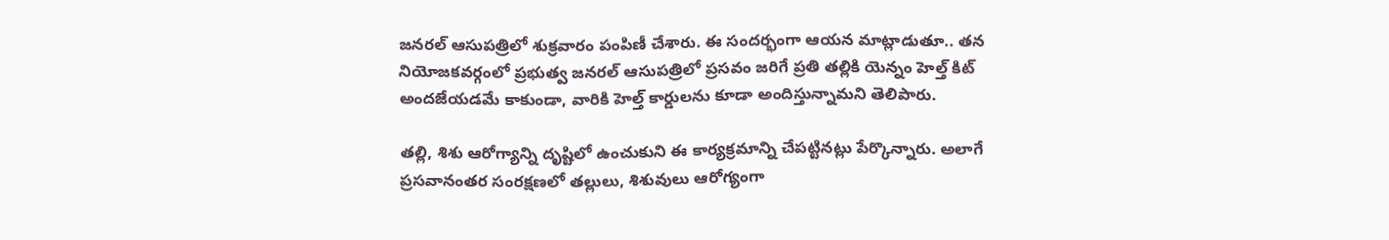జనరల్ ఆసుపత్రిలో శుక్రవారం పంపిణీ చేశారు. ఈ సందర్భంగా ఆయన మాట్లాడుతూ.. తన నియోజకవర్గంలో ప్రభుత్వ జనరల్ ఆసుపత్రిలో ప్రసవం జరిగే ప్రతి తల్లికి యెన్నం హెల్త్ కిట్ అందజేయడమే కాకుండా, వారికి హెల్త్ కార్డులను కూడా అందిస్తున్నామని తెలిపారు.

తల్లి, శిశు ఆరోగ్యాన్ని దృష్టిలో ఉంచుకుని ఈ కార్యక్రమాన్ని చేపట్టినట్లు పేర్కొన్నారు. అలాగే ప్రసవానంతర సంరక్షణలో తల్లులు, శిశువులు ఆరోగ్యంగా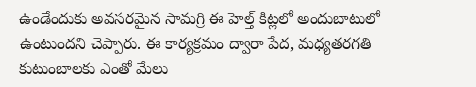ఉండేందుకు అవసరమైన సామగ్రి ఈ హెల్త్ కిట్లలో అందుబాటులో ఉంటుందని చెప్పారు. ఈ కార్యక్రమం ద్వారా పేద, మధ్యతరగతి కుటుంబాలకు ఎంతో మేలు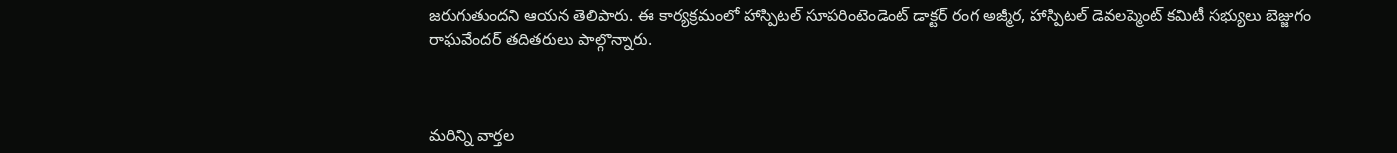జరుగుతుందని ఆయన తెలిపారు. ఈ కార్యక్రమంలో హాస్పిటల్ సూపరింటెండెంట్ డాక్టర్ రంగ అజ్మీర, హాస్పిటల్ డెవలప్మెంట్ కమిటీ సభ్యులు బెజ్జుగం రాఘవేందర్ తదితరులు పాల్గొన్నారు.



మ‌రిన్ని వార్త‌ల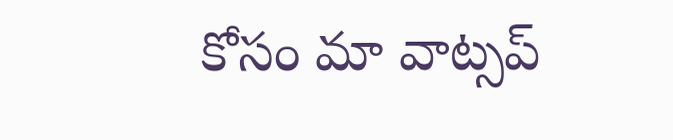కోసం మా వాట్స‌ప్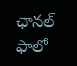ఛాన‌ల్ ఫాలో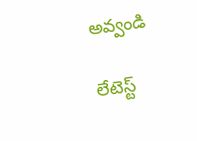అవ్వండి

లేటెస్ట్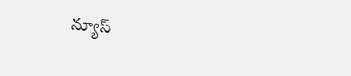న్యూస్‌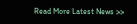Read More Latest News >>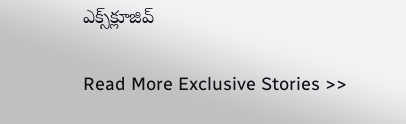ఎక్స్‌క్లూజివ్‌

Read More Exclusive Stories >>